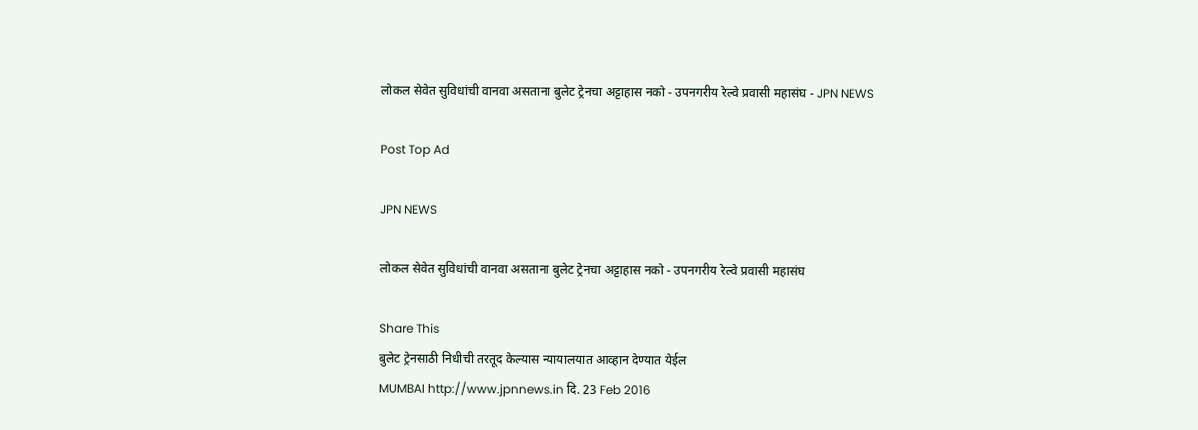लोकल सेवेत सुविधांची वानवा असताना बुलेट ट्रेनचा अट्टाहास नको - उपनगरीय रेल्वे प्रवासी महासंघ - JPN NEWS

Post Top Ad

JPN NEWS

लोकल सेवेत सुविधांची वानवा असताना बुलेट ट्रेनचा अट्टाहास नको - उपनगरीय रेल्वे प्रवासी महासंघ

Share This
बुलेट ट्रेनसाठी निधीची तरतूद केल्यास न्यायालयात आव्हान देण्यात येईल
MUMBAI http://www.jpnnews.in दि. 23 Feb 2016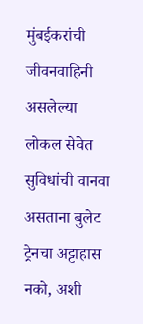मुंबईकरांची जीवनवाहिनी असलेल्या लोकल सेवेत सुविधांची वानवा असताना बुलेट ट्रेनचा अट्टाहास नको, अशी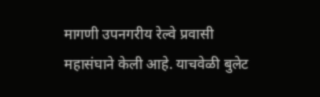मागणी उपनगरीय रेल्वे प्रवासी महासंघाने केली आहे. याचवेळी बुलेट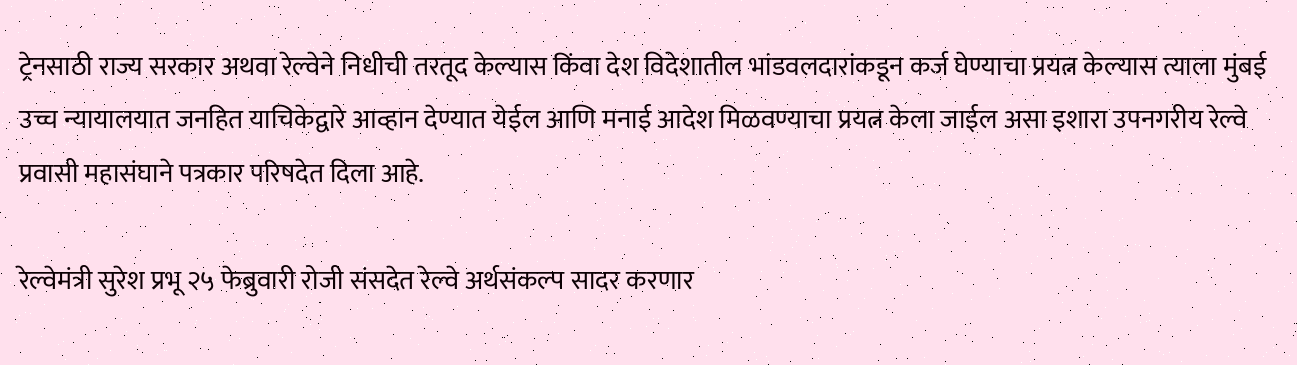ट्रेनसाठी राज्य सरकार अथवा रेल्वेने निधीची तरतूद केल्यास किंवा देश विदेशातील भांडवलदारांकडून कर्ज घेण्याचा प्रयत्न केल्यास त्याला मुंबई उच्च न्यायालयात जनहित याचिकेद्वारे आव्हान देण्यात येईल आणि मनाई आदेश मिळवण्याचा प्रयत्न केला जाईल असा इशारा उपनगरीय रेल्वे प्रवासी महासंघाने पत्रकार परिषदेत दिला आहे.

रेल्वेमंत्री सुरेश प्रभू २५ फेब्रुवारी रोजी संसदेत रेल्वे अर्थसंकल्प सादर करणार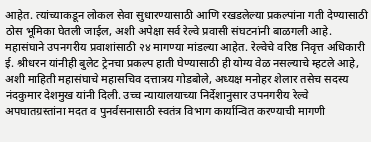आहेत. त्यांच्याकडून लोकल सेवा सुधारण्यासाठी आणि रखडलेल्या प्रकल्पांना गती देण्यासाठी ठोस भूमिका घेतली जाईल, अशी अपेक्षा सर्व रेल्वे प्रवासी संघटनांनी बाळगली आहे. महासंघाने उपनगरीय प्रवाशांसाठी २४ मागण्या मांडल्या आहेत. रेल्वेचे वरिष्ठ निवृत्त अधिकारी ई. श्रीधरन यांनीही बुलेट ट्रेनचा प्रकल्प हाती घेण्यासाठी ही योग्य वेळ नसल्याचे म्हटले आहे, अशी माहिती महासंघाचे महासचिव दत्तात्रय गोडबोले, अध्यक्ष मनोहर शेलार तसेच सदस्य नंदकुमार देशमुख यांनी दिली. उच्च न्यायालयाच्या निर्देशानुसार उपनगरीय रेल्वे अपघातग्रस्तांना मदत व पुनर्वसनासाठी स्वतंत्र विभाग कार्यान्वित करण्याची मागणी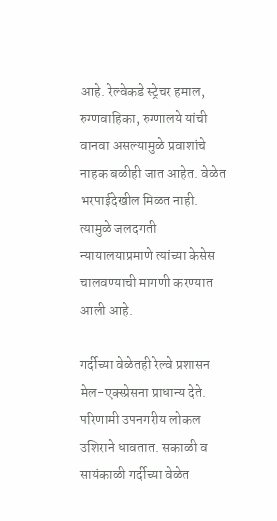आहे. रेल्वेकडे स्ट्रेचर हमाल, रुग्णवाहिका, रुग्णालये यांची वानवा असल्यामुळे प्रवाशांचे नाहक बळीही जात आहेत. वेळेत भरपाईदेखील मिळत नाही. त्यामुळे जलदगती न्यायालयाप्रमाणे त्यांच्या केसेस चालवण्याची मागणी करण्यात आली आहे.

गर्दीच्या वेळेतही रेल्वे प्रशासन मेल-एक्स्प्रेसना प्राधान्य देते. परिणामी उपनगरीय लोकल उशिराने धावतात. सकाळी व सायंकाळी गर्दीच्या वेळेत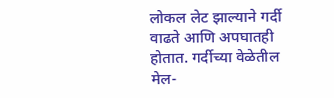लोकल लेट झाल्याने गर्दी वाढते आणि अपघातही होतात. गर्दीच्या वेळेतील मेल-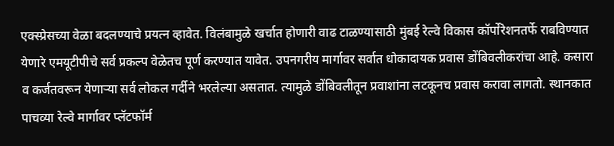एक्स्प्रेसच्या वेळा बदलण्याचे प्रयत्न व्हावेत. विलंबामुळे खर्चात होणारी वाढ टाळण्यासाठी मुंबई रेल्वे विकास कॉर्पोरेशनतर्फे राबविण्यात येणारे एमयूटीपीचे सर्व प्रकल्प वेळेतच पूर्ण करण्यात यावेत. उपनगरीय मार्गावर सर्वात धोकादायक प्रवास डोंबिवलीकरांचा आहे. कसारा व कर्जतवरून येणाऱ्या सर्व लोकल गर्दीने भरलेल्या असतात. त्यामुळे डोंबिवलीतून प्रवाशांना लटकूनच प्रवास करावा लागतो. स्थानकात पाचव्या रेल्वे मार्गावर प्लॅटफॉर्म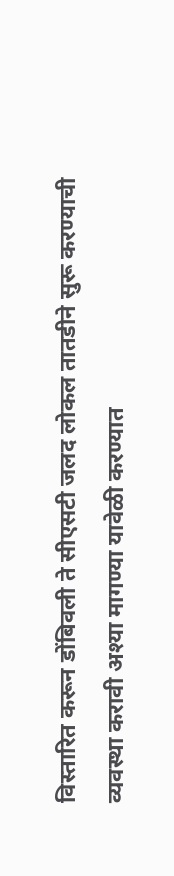विस्तारित करून डोंबिवली ते सीएसटी जलद लोकल तातडीने सुरू करण्याची व्यवस्था करावी अश्या मागण्या यावेळी करण्यात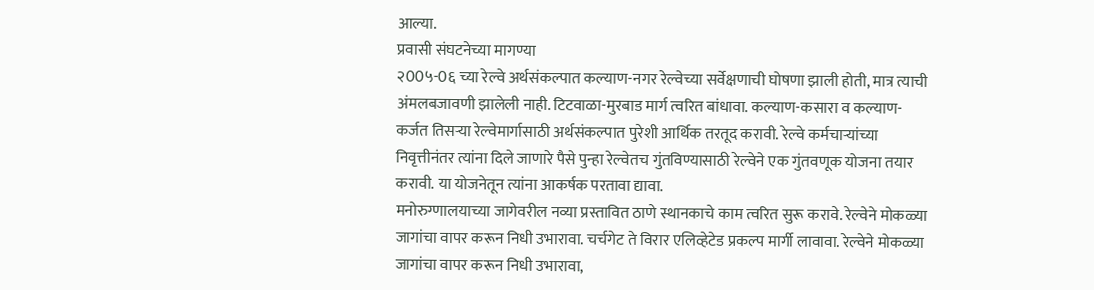आल्या.
प्रवासी संघटनेच्या मागण्या
२00५-0६ च्या रेल्वे अर्थसंकल्पात कल्याण-नगर रेल्वेच्या सर्वेक्षणाची घोषणा झाली होती, मात्र त्याची अंमलबजावणी झालेली नाही. टिटवाळा-मुरबाड मार्ग त्वरित बांधावा. कल्याण-कसारा व कल्याण-कर्जत तिसऱ्या रेल्वेमार्गासाठी अर्थसंकल्पात पुरेशी आर्थिक तरतूद करावी. रेल्वे कर्मचाऱ्यांच्या निवृत्तीनंतर त्यांना दिले जाणारे पैसे पुन्हा रेल्वेतच गुंतविण्यासाठी रेल्वेने एक गुंतवणूक योजना तयार करावी. या योजनेतून त्यांना आकर्षक परतावा द्यावा.
मनोरुग्णालयाच्या जागेवरील नव्या प्रस्तावित ठाणे स्थानकाचे काम त्वरित सुरू करावे. रेल्वेने मोकळ्या जागांचा वापर करून निधी उभारावा. चर्चगेट ते विरार एलिव्हेटेड प्रकल्प मार्गी लावावा. रेल्वेने मोकळ्या जागांचा वापर करून निधी उभारावा,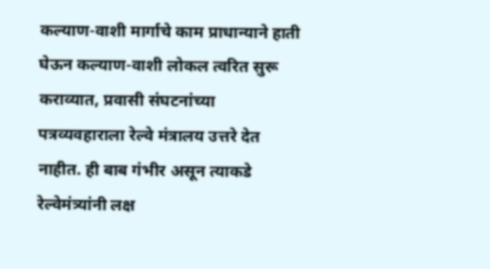कल्याण-वाशी मार्गाचे काम प्राधान्याने हाती घेऊन कल्याण-वाशी लोकल त्वरित सुरू कराव्यात, प्रवासी संघटनांच्या पत्रव्यवहाराला रेल्वे मंत्रालय उत्तरे देत नाहीत. ही बाब गंभीर असून त्याकडे रेल्वेमंत्र्यांनी लक्ष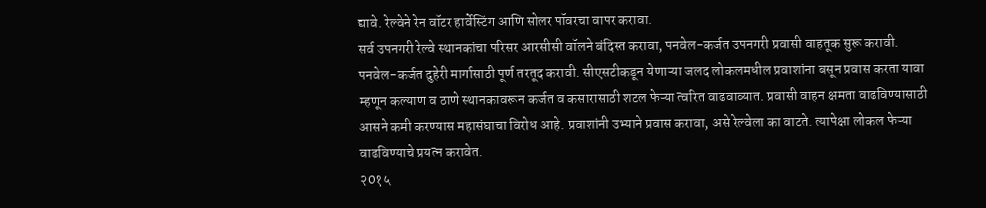द्यावे. रेल्वेने रेन वॉटर हार्वेस्टिंग आणि सोलर पॉवरचा वापर करावा.
सर्व उपनगरी रेल्वे स्थानकांचा परिसर आरसीसी वॉलने बंदिस्त करावा, पनवेल-कर्जत उपनगरी प्रवासी वाहतूक सुरू करावी. पनवेल-कर्जत दुहेरी मार्गासाठी पूर्ण तरतूद करावी. सीएसटीकडून येणाऱ्या जलद लोकलमधील प्रवाशांना बसून प्रवास करता यावा म्हणून कल्याण व ठाणे स्थानकावरून कर्जत व कसारासाठी शटल फेऱ्या त्वरित वाढवाव्यात. प्रवासी वाहन क्षमता वाढविण्यासाठी आसने कमी करण्यास महासंघाचा विरोध आहे. प्रवाशांनी उभ्याने प्रवास करावा, असे रेल्वेला का वाटते. त्यापेक्षा लोकल फेऱ्या वाढविण्याचे प्रयत्न करावेत.
२0१५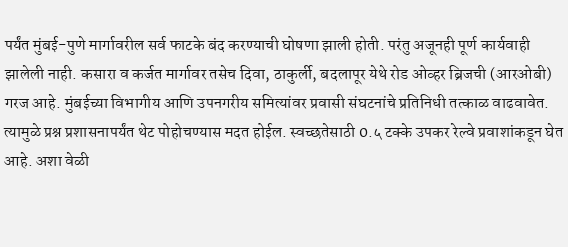पर्यंत मुंबई-पुणे मार्गावरील सर्व फाटके बंद करण्याची घोषणा झाली होती. परंतु अजूनही पूर्ण कार्यवाही झालेली नाही. कसारा व कर्जत मार्गावर तसेच दिवा, ठाकुर्ली, बदलापूर येथे रोड ओव्हर ब्रिजची (आरओबी) गरज आहे. मुंबईच्या विभागीय आणि उपनगरीय समित्यांवर प्रवासी संघटनांचे प्रतिनिधी तत्काळ वाढवावेत. त्यामुळे प्रश्न प्रशासनापर्यंत थेट पोहोचण्यास मदत होईल. स्वच्छतेसाठी 0.५ टक्के उपकर रेल्वे प्रवाशांकडून घेत आहे. अशा वेळी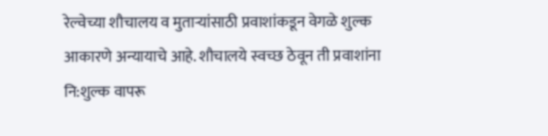रेल्वेच्या शौचालय व मुताऱ्यांसाठी प्रवाशांकडून वेगळे शुल्क आकारणे अन्यायाचे आहे. शौचालये स्वच्छ ठेवून ती प्रवाशांना नि:शुल्क वापरू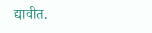द्यावीत.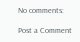No comments:

Post a Comment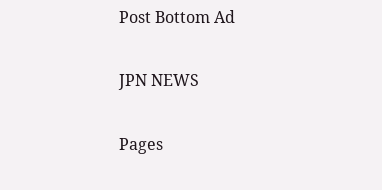Post Bottom Ad

JPN NEWS

Pages